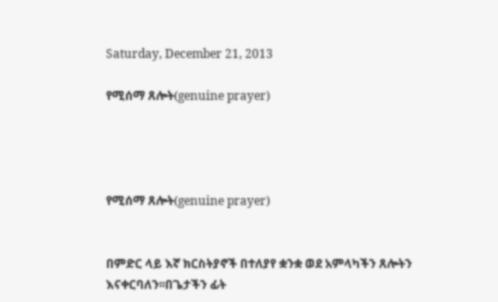Saturday, December 21, 2013

የሚሰማ ጸሎት(genuine prayer)




የሚሰማ ጸሎት(genuine prayer)


በምድር ላይ እኛ ክርስትያኖች በተለያየ ቋንቋ ወደ አምላካችን ጸሎትን እናቀርባለን፡፡በጌታችን ፊት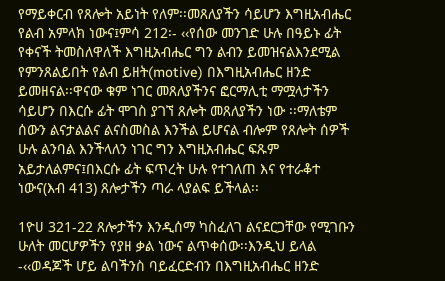የማይቀርብ የጸሎት አይነት የለም፡፡መጸለያችን ሳይሆን እግዚአብሔር የልብ አምላክ ነውና፤ምሳ 212፡- ‹‹የሰው መንገድ ሁሉ በዓይኑ ፊት የቀናች ትመስለዋለች እግዚአብሔር ግን ልብን ይመዝናልእንደሚል የምንጸልይበት የልብ ይዘት(motive) በእግዚአብሔር ዘንድ ይመዘናል፡፡ዋናው ቁም ነገር መጸለያችንና ፎርማሊቲ ማሟላታችን ሳይሆን በእርሱ ፊት ሞገስ ያገኘ ጸሎት መጸለያችን ነው ፡፡ማለቴም ሰውን ልናታልልና ልናስመስል እንችል ይሆናል ብሎም የጸሎት ሰዎች ሁሉ ልንባል እንችላለን ነገር ግን እግዚአብሔር ፍጹም አይታለልምና፤በእርሱ ፊት ፍጥረት ሁሉ የተገለጠ እና የተራቆተ ነውና(እብ 413) ጸሎታችን ጣራ ላያልፍ ይችላል፡፡

1ዮሀ 321-22 ጸሎታችን እንዲሰማ ካስፈለገ ልናደርጋቸው የሚገቡን ሁለት መርሆዎችን የያዘ ቃል ነውና ልጥቀሰው፡፡እንዲህ ይላል -‹‹ወዳጆች ሆይ ልባችንስ ባይፈርድብን በእግዚአብሔር ዘንድ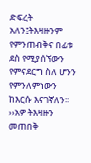ድፍረት አለን፤ትእዛዙንም የምንጠብቅና በፊቱ ደስ የሚያሰኘውን የምናደርግ ስለ ሆንን የምንለምነውን ከእርሱ እናገኛለን፡፡››አዎ ትእዛዙን መጠበቅ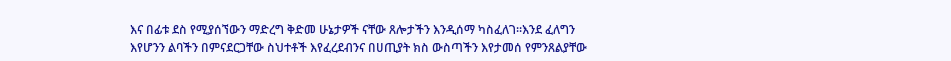እና በፊቱ ደስ የሚያሰኘውን ማድረግ ቅድመ ሁኔታዎች ናቸው ጸሎታችን እንዲሰማ ካስፈለገ፡፡እንደ ፈለግን እየሆንን ልባችን በምናደርጋቸው ስህተቶች እየፈረደብንና በሀጢያት ክስ ውስጣችን እየታመሰ የምንጸልያቸው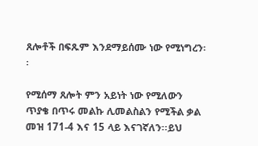ጸሎቶች በፍጹም እንደማይሰሙ ነው የሚነግረን፡፡

የሚሰማ ጸሎት ምን አይነት ነው የሚለውን ጥያቄ በጥሩ መልኩ ሊመልስልን የሚችል ቃል  መዝ 171-4 እና 15 ላይ እናገኛለን፡፡ይህ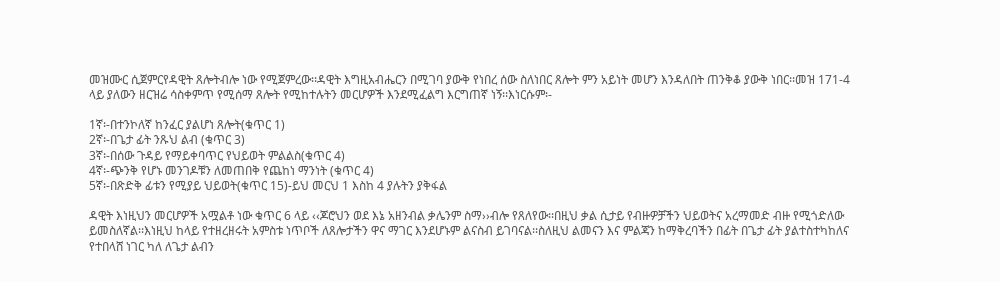መዝሙር ሲጀምርየዳዊት ጸሎትብሎ ነው የሚጀምረው፡፡ዳዊት እግዚአብሔርን በሚገባ ያውቅ የነበረ ሰው ስለነበር ጸሎት ምን አይነት መሆን እንዳለበት ጠንቅቆ ያውቅ ነበር፡፡መዝ 171-4 ላይ ያለውን ዘርዝሬ ሳስቀምጥ የሚሰማ ጸሎት የሚከተሉትን መርሆዎች እንደሚፈልግ እርግጠኛ ነኝ፡፡እነርሱም፡-

1ኛ፡-በተንኮለኛ ከንፈር ያልሆነ ጸሎት(ቁጥር 1)
2ኛ፡-በጌታ ፊት ንጹህ ልብ (ቁጥር 3)
3ኛ፡-በሰው ጉዳይ የማይቀባጥር የህይወት ምልልስ(ቁጥር 4)
4ኛ፡-ጭንቅ የሆኑ መንገዶቹን ለመጠበቅ የጨከነ ማንነት (ቁጥር 4)
5ኛ፡-በጽድቅ ፊቱን የሚያይ ህይወት(ቁጥር 15)-ይህ መርህ 1 እስከ 4 ያሉትን ያቅፋል

ዳዊት እነዚህን መርሆዎች አሟልቶ ነው ቁጥር 6 ላይ ‹‹ጆሮህን ወደ እኔ አዘንብል ቃሌንም ስማ››ብሎ የጸለየው፡፡በዚህ ቃል ሲታይ የብዙዎቻችን ህይወትና አረማመድ ብዙ የሚጎድለው ይመስለኛል፡፡እነዚህ ከላይ የተዘረዘሩት አምስቱ ነጥቦች ለጸሎታችን ዋና ማገር እንደሆኑም ልናስብ ይገባናል፡፡ስለዚህ ልመናን እና ምልጃን ከማቅረባችን በፊት በጌታ ፊት ያልተስተካከለና የተበላሸ ነገር ካለ ለጌታ ልብን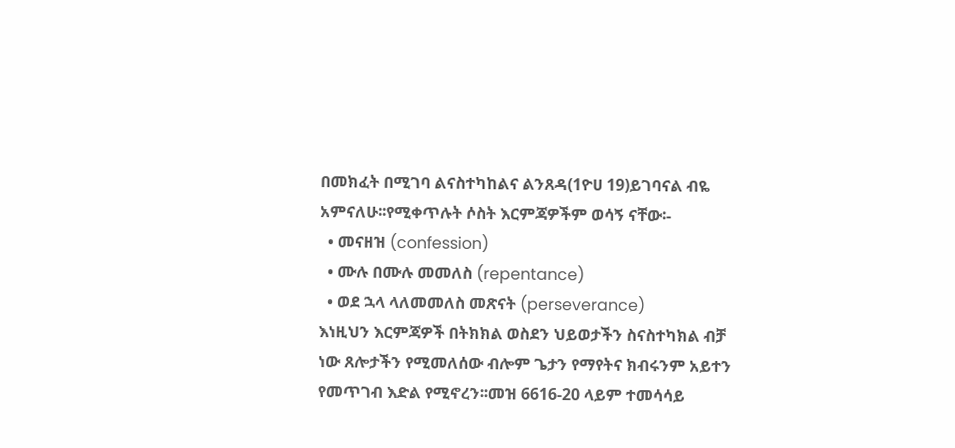በመክፈት በሚገባ ልናስተካከልና ልንጸዳ(1ዮሀ 19)ይገባናል ብዬ አምናለሁ፡፡የሚቀጥሉት ሶስት እርምጃዎችም ወሳኝ ናቸው፡-
  • መናዘዝ (confession)
  • ሙሉ በሙሉ መመለስ (repentance)
  • ወደ ኋላ ላለመመለስ መጽናት (perseverance)
እነዚህን እርምጃዎች በትክክል ወስደን ህይወታችን ስናስተካክል ብቻ ነው ጸሎታችን የሚመለሰው ብሎም ጌታን የማየትና ክብሩንም አይተን የመጥገብ እድል የሚኖረን፡፡መዝ 6616-20 ላይም ተመሳሳይ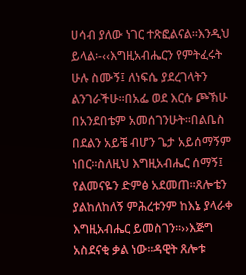ሀሳብ ያለው ነገር ተጽፎልናል፡፡እንዲህ ይላል፡-‹‹እግዚአብሔርን የምትፈሩት ሁሉ ስሙኝ፤ ለነፍሴ ያደረገላትን ልንገራችሁ።በአፌ ወደ እርሱ ጮኽሁ በአንደበቴም አመሰገንሁት።በልቤስ በደልን አይቼ ብሆን ጌታ አይሰማኝም ነበር።ስለዚህ እግዚአብሔር ሰማኝ፤ የልመናዬን ድምፅ አደመጠ።ጸሎቴን ያልከለከለኝ ምሕረቱንም ከእኔ ያላራቀ እግዚአብሔር ይመስገን።››እጅግ አስደናቂ ቃል ነው፡፡ዳዊት ጸሎቱ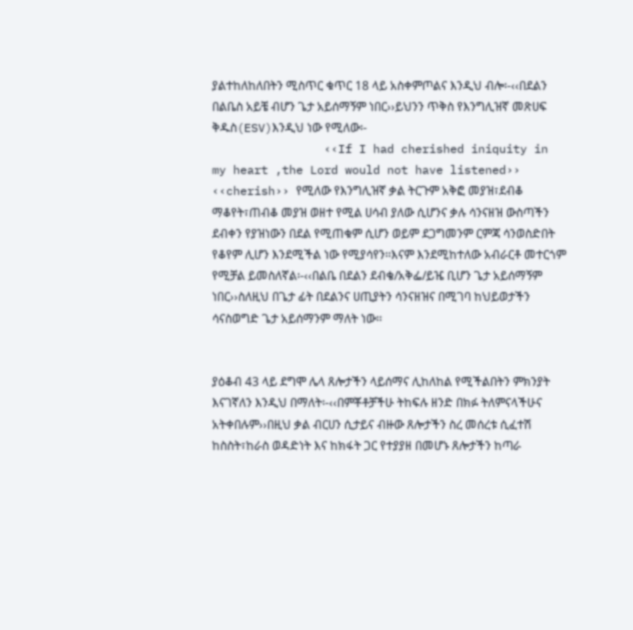ያልተከለከለበትን ሚስጥር ቁጥር 18 ላይ አስቀምጦልና እንዲህ ብሎ፡-‹‹በደልን በልቤስ አይቼ ብሆን ጌታ አይሰማኝም ነበር››ይህንን ጥቅስ የእንግሊዝኛ መጽሀፍ ቅዱስ(ESV)እንዲህ ነው የሚለው፡-
                ‹‹If I had cherished iniquity in my heart ,the Lord would not have listened››
‹‹cherish›› የሚለው የእንግሊዝኛ ቃል ትርጉም አቅፎ መያዝ፣ደብቆ ማቆየት፣ጠብቆ መያዝ ወዘተ የሚል ሀሳብ ያለው ሲሆንና ቃሉ ሳንናዘዝ ውስጣችን ደብቀን የያዝነውን በደል የሚጠቁም ሲሆን ወይም ደጋግመንም ርምጃ ሳንወስድበት የቆየም ሊሆን እንደሚችል ነው የሚያሳየን፡፡እናም እንደሚከተለው አብራርቶ መተርጎም የሚቻል ይመስለኛል፡-‹‹በልቤ በደልን ደብቄ/አቅፌ/ይዤ ቢሆን ጌታ አይሰማኝም ነበር››ስለዚህ በጌታ ፊት በደልንና ሀጢያትን ሳንናዘዝና በሚገባ ከህይወታችን ሳናስወግድ ጌታ አይሰማንም ማለት ነው፡፡


ያዕቆብ 43 ላይ ደግሞ ሌላ ጸሎታችን ላይሰማና ሊከለከል የሚችልበትን ምክንያት እናገኛለን እንዲህ በማለት፡-‹‹በምቾቶቻችሁ ትከፍሉ ዘንድ በክፉ ትለምናላችሁና አትቀበሉም››በዚህ ቃል ብርሀን ሲታይና ብዙው ጸሎታችን ስረ መሰረቱ ሲፈተሽ ከስስት፣ከራስ ወዳድነት እና ከክፋት ጋር የተያያዘ በመሆኑ ጸሎታችን ከጣራ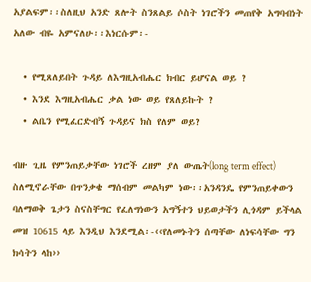አያልፍም፡፡ስለዚህ አንድ ጸሎት ስንጸልይ ሶስት ነገሮችን መጠየቅ አግባብነት አለው ብዬ አምናለሁ፡፡እነርሱም፡-

  • የሚጸለይበት ጉዳይ ለእግዚአብሔር ክብር ይሆናል ወይ ?
  • እንደ እግዚአብሔር ቃል ነው ወይ የጸለይኩት ?
  • ልቤን የሚፈርድብኝ ጉዳይና ክስ የለም ወይ?

ብዙ ጊዜ የምንጠይቃቸው ነገሮች ረዘም ያለ ውጤት(long term effect) ስለሚኖራቸው በጥንቃቄ ማሰብም መልካም ነው፡፡አንዳንዴ የምንጠይቀውን ባለማወቅ ጌታን ስናስቸግር የፈለግነውን አግኝተን ህይወታችን ሊጎዳም ይችላል መዝ 10615 ላይ እንዲህ እንደሚል፡-‹‹የለመኑትን ሰጣቸው ለነፍሳቸው ግን ክሳትን ላከ››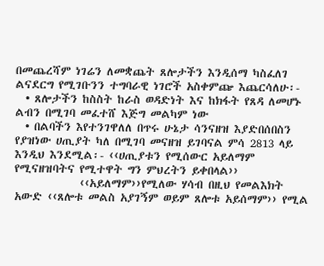በመጨረሻም ነገሬን ለመቋጨት ጸሎታችን እንዲሰማ ካስፈለገ ልናደርግ የሚገቡንን ተግባራዊ ነገሮች አስቀምጬ እጨርሳለሁ፡-
  • ጸሎታችን ከስስት ከራስ ወዳድነት እና ከክፋት የጸዳ ለመሆኑ ልብን በሚገባ መፈተሸ እጅግ መልካም ነው
  • በልባችን እየተንገዋለለ በጥሩ ሁኔታ ሳንናዘዝ እያድበሰበስን የያዝነው ሀጢያት ካለ በሚገባ መናዘዝ ይገባናል ምሳ 2813 ላይ እንዲህ እንደሚል፡- ‹‹ሀጢያቱን የሚሰውር አይለማም የሚናዘዝባትና የሚተዋት ግን ምህረትን ይቀበላል››
             ‹‹አይለማም››የሚለው ሃሳብ በዚህ የመልእክት አውድ ‹‹ጸሎቱ መልስ አያገኝም ወይም ጸሎቱ አይሰማም›› የሚል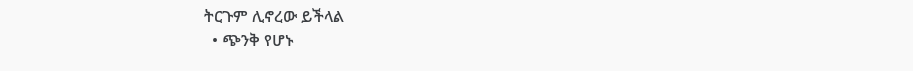ትርጉም ሊኖረው ይችላል
  • ጭንቅ የሆኑ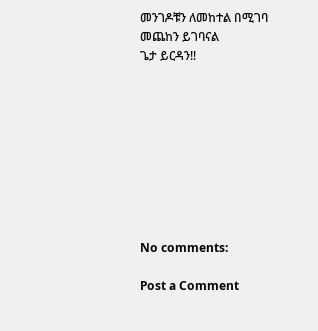መንገዶቹን ለመከተል በሚገባ መጨከን ይገባናል
ጌታ ይርዳን!!









No comments:

Post a Comment